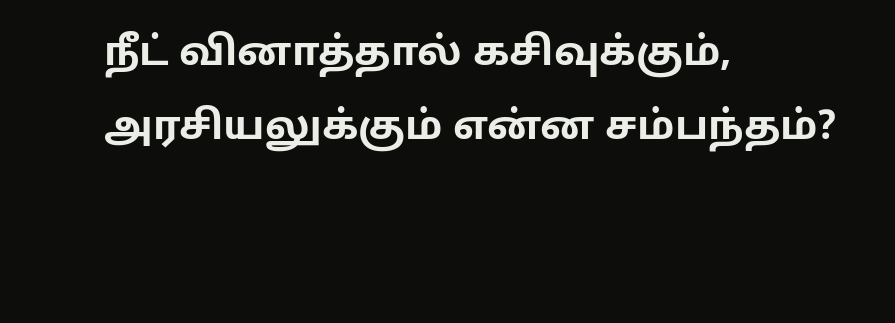நீட் வினாத்தால் கசிவுக்கும், அரசியலுக்கும் என்ன சம்பந்தம்?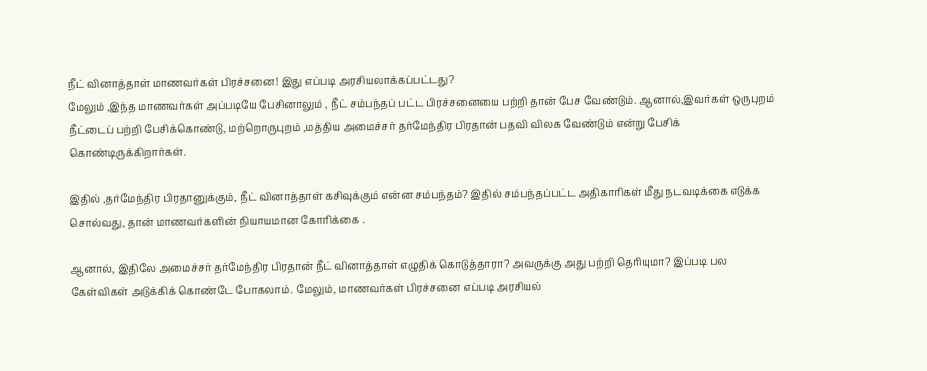நீட் வினாத்தாள் மாணவர்கள் பிரச்சனை! இது எப்படி அரசியலாக்கப்பட்டது?
மேலும் ,இந்த மாணவர்கள் அப்படியே பேசினாலும் , நீட் சம்பந்தப் பட்ட பிரச்சனையை பற்றி தான் பேச வேண்டும். ஆனால்,இவர்கள் ஒருபுறம் நீட்டைப் பற்றி பேசிக்கொண்டு, மற்றொருபுறம் ,மத்திய அமைச்சர் தர்மேந்திர பிரதான் பதவி விலக வேண்டும் என்று பேசிக் கொண்டிருக்கிறார்கள்.

இதில் ,தர்மேந்திர பிரதானுக்கும், நீட் வினாத்தாள் கசிவுக்கும் என்ன சம்பந்தம்? இதில் சம்பந்தப்பட்ட அதிகாரிகள் மீது நடவடிக்கை எடுக்க சொல்வது, தான் மாணவர்களின் நியாயமான கோரிக்கை .

ஆனால், இதிலே அமைச்சர் தர்மேந்திர பிரதான் நீட் வினாத்தாள் எழுதிக் கொடுத்தாரா? அவருக்கு அது பற்றி தெரியுமா? இப்படி பல கேள்விகள் அடுக்கிக் கொண்டே போகலாம். மேலும், மாணவர்கள் பிரச்சனை எப்படி அரசியல்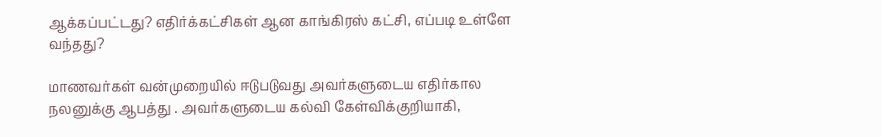ஆக்கப்பட்டது? எதிர்க்கட்சிகள் ஆன காங்கிரஸ் கட்சி, எப்படி உள்ளே வந்தது?

மாணவர்கள் வன்முறையில் ஈடுபடுவது அவர்களுடைய எதிர்கால நலனுக்கு ஆபத்து . அவர்களுடைய கல்வி கேள்விக்குறியாகி,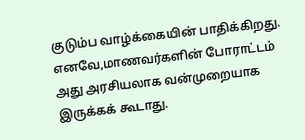குடும்ப வாழ்க்கையின் பாதிக்கிறது. எனவே,மாணவர்களின் போராட்டம் அது அரசியலாக வன்முறையாக இருக்கக் கூடாது.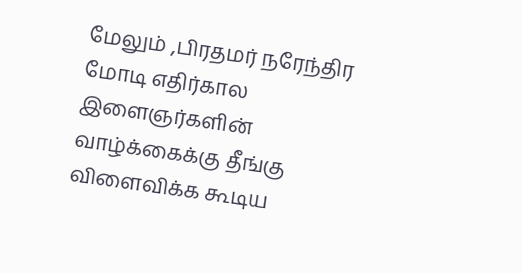மேலும் ,பிரதமர் நரேந்திர மோடி எதிர்கால இளைஞர்களின் வாழ்க்கைக்கு தீங்கு விளைவிக்க கூடிய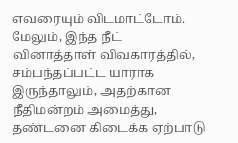எவரையும் விடமாட்டோம். மேலும், இந்த நீட் வினாத்தாள் விவகாரத்தில், சம்பந்தப்பட்ட யாராக இருந்தாலும், அதற்கான நீதிமன்றம் அமைத்து, தண்டனை கிடைக்க ஏற்பாடு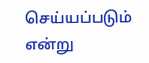செய்யப்படும் என்று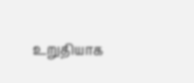உறுதியாக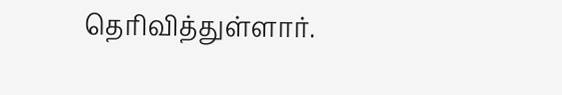தெரிவித்துள்ளார்.